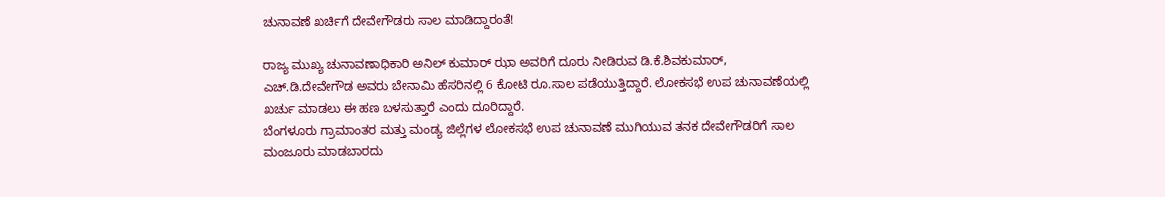ಚುನಾವಣೆ ಖರ್ಚಿಗೆ ದೇವೇಗೌಡರು ಸಾಲ ಮಾಡಿದ್ದಾರಂತೆ!

ರಾಜ್ಯ ಮುಖ್ಯ ಚುನಾವಣಾಧಿಕಾರಿ ಅನಿಲ್ ಕುಮಾರ್ ಝಾ ಅವರಿಗೆ ದೂರು ನೀಡಿರುವ ಡಿ.ಕೆ.ಶಿವಕುಮಾರ್, ಎಚ್.ಡಿ.ದೇವೇಗೌಡ ಅವರು ಬೇನಾಮಿ ಹೆಸರಿನಲ್ಲಿ 6 ಕೋಟಿ ರೂ.ಸಾಲ ಪಡೆಯುತ್ತಿದ್ದಾರೆ. ಲೋಕಸಭೆ ಉಪ ಚುನಾವಣೆಯಲ್ಲಿ ಖರ್ಚು ಮಾಡಲು ಈ ಹಣ ಬಳಸುತ್ತಾರೆ ಎಂದು ದೂರಿದ್ದಾರೆ.
ಬೆಂಗಳೂರು ಗ್ರಾಮಾಂತರ ಮತ್ತು ಮಂಡ್ಯ ಜಿಲ್ಲೆಗಳ ಲೋಕಸಭೆ ಉಪ ಚುನಾವಣೆ ಮುಗಿಯುವ ತನಕ ದೇವೇಗೌಡರಿಗೆ ಸಾಲ ಮಂಜೂರು ಮಾಡಬಾರದು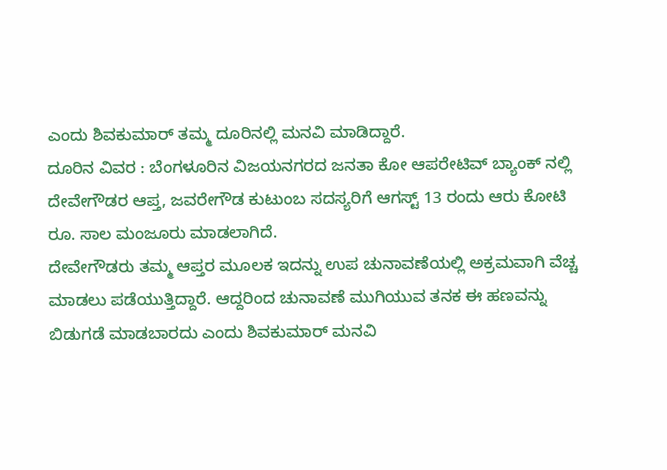ಎಂದು ಶಿವಕುಮಾರ್ ತಮ್ಮ ದೂರಿನಲ್ಲಿ ಮನವಿ ಮಾಡಿದ್ದಾರೆ.
ದೂರಿನ ವಿವರ : ಬೆಂಗಳೂರಿನ ವಿಜಯನಗರದ ಜನತಾ ಕೋ ಆಪರೇಟಿವ್ ಬ್ಯಾಂಕ್ ನಲ್ಲಿ ದೇವೇಗೌಡರ ಆಪ್ತ, ಜವರೇಗೌಡ ಕುಟುಂಬ ಸದಸ್ಯರಿಗೆ ಆಗಸ್ಟ್ 13 ರಂದು ಆರು ಕೋಟಿ ರೂ. ಸಾಲ ಮಂಜೂರು ಮಾಡಲಾಗಿದೆ.
ದೇವೇಗೌಡರು ತಮ್ಮ ಆಪ್ತರ ಮೂಲಕ ಇದನ್ನು ಉಪ ಚುನಾವಣೆಯಲ್ಲಿ ಅಕ್ರಮವಾಗಿ ವೆಚ್ಚ ಮಾಡಲು ಪಡೆಯುತ್ತಿದ್ದಾರೆ. ಆದ್ದರಿಂದ ಚುನಾವಣೆ ಮುಗಿಯುವ ತನಕ ಈ ಹಣವನ್ನು ಬಿಡುಗಡೆ ಮಾಡಬಾರದು ಎಂದು ಶಿವಕುಮಾರ್ ಮನವಿ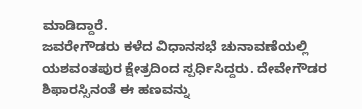ಮಾಡಿದ್ದಾರೆ.
ಜವರೇಗೌಡರು ಕಳೆದ ವಿಧಾನಸಭೆ ಚುನಾವಣೆಯಲ್ಲಿ ಯಶವಂತಪುರ ಕ್ಷೇತ್ರದಿಂದ ಸ್ಪರ್ಧಿಸಿದ್ದರು. ದೇವೇಗೌಡರ ಶಿಫಾರಸ್ಸಿನಂತೆ ಈ ಹಣವನ್ನು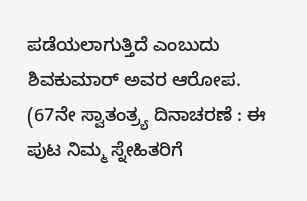ಪಡೆಯಲಾಗುತ್ತಿದೆ ಎಂಬುದು ಶಿವಕುಮಾರ್ ಅವರ ಆರೋಪ.
(67ನೇ ಸ್ವಾತಂತ್ರ್ಯ ದಿನಾಚರಣೆ : ಈ ಪುಟ ನಿಮ್ಮ ಸ್ನೇಹಿತರಿಗೆ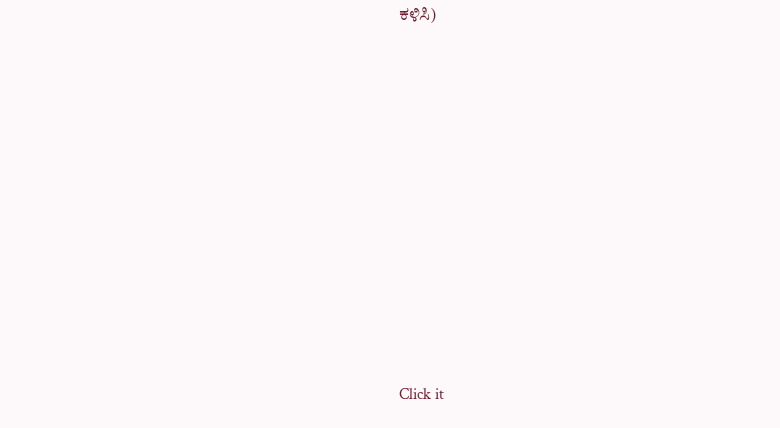ಕಳಿಸಿ)












Click it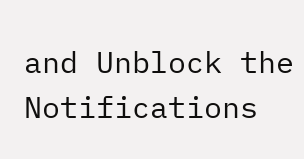and Unblock the Notifications